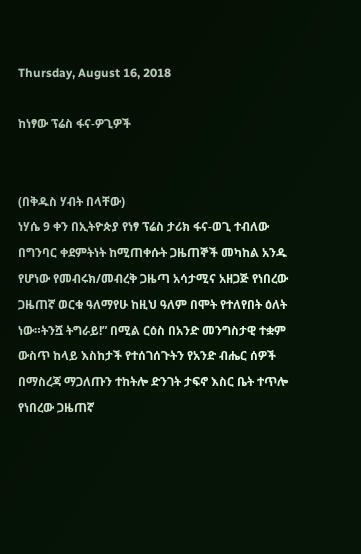Thursday, August 16, 2018

ከነፃው ፕሬስ ፋና-ዎጊዎች


(በቅዱስ ሃብት በላቸው)
ነሃሴ 9 ቀን በኢትዮጵያ የነፃ ፕሬስ ታሪክ ፋና-ወጊ ተብለው በግንባር ቀደምትነት ከሚጠቀሱት ጋዜጠኞች መካከል አንዱ የሆነው የመብሩክ/መብረቅ ጋዜጣ አሳታሚና አዘጋጅ የነበረው ጋዜጠኛ ወርቁ ዓለማየሁ ከዚህ ዓለም በሞት የተለየበት ዕለት ነው።ትንሿ ትግራይ!” በሚል ርዕስ በአንድ መንግስታዊ ተቋም ውስጥ ከላይ እስከታች የተሰገሰጉትን የአንድ ብሔር ሰዎች በማስረጃ ማጋለጡን ተከትሎ ድንገት ታፍኖ እስር ቤት ተጥሎ የነበረው ጋዜጠኛ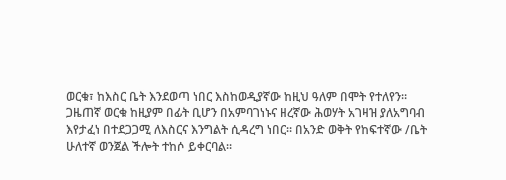ወርቁ፣ ከእስር ቤት እንደወጣ ነበር እስከወዲያኛው ከዚህ ዓለም በሞት የተለየን።
ጋዜጠኛ ወርቁ ከዚያም በፊት ቢሆን በአምባገነኑና ዘረኛው ሕወሃት አገዛዝ ያለአግባብ እየታፈነ በተደጋጋሚ ለእስርና እንግልት ሲዳረግ ነበር። በአንድ ወቅት የከፍተኛው /ቤት ሁለተኛ ወንጀል ችሎት ተከሶ ይቀርባል።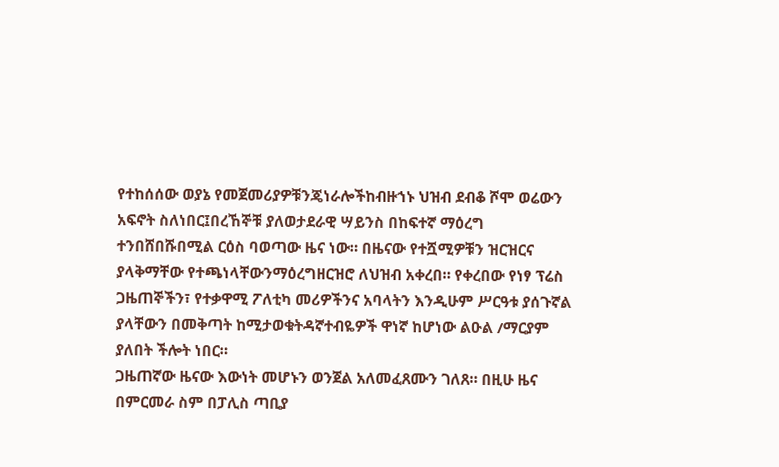የተከሰሰው ወያኔ የመጀመሪያዎቹንጄነራሎችከብዙኀኑ ህዝብ ደብቆ ሾሞ ወሬውን አፍኖት ስለነበር፤በረኸኞቹ ያለወታደራዊ ሣይንስ በከፍተኛ ማዕረግ ተንበሸበሹበሚል ርዕስ ባወጣው ዜና ነው። በዜናው የተሿሚዎቹን ዝርዝርና ያላቅማቸው የተጫነላቸውንማዕረግዘርዝሮ ለህዝብ አቀረበ። የቀረበው የነፃ ፕሬስ ጋዜጠኞችን፣ የተቃዋሚ ፖለቲካ መሪዎችንና አባላትን እንዲሁም ሥርዓቱ ያሰጉኛል ያላቸውን በመቅጣት ከሚታወቁትዳኛተብዬዎች ዋነኛ ከሆነው ልዑል /ማርያም ያለበት ችሎት ነበር።
ጋዜጠኛው ዜናው እውነት መሆኑን ወንጀል አለመፈጸሙን ገለጸ። በዚሁ ዜና በምርመራ ስም በፓሊስ ጣቢያ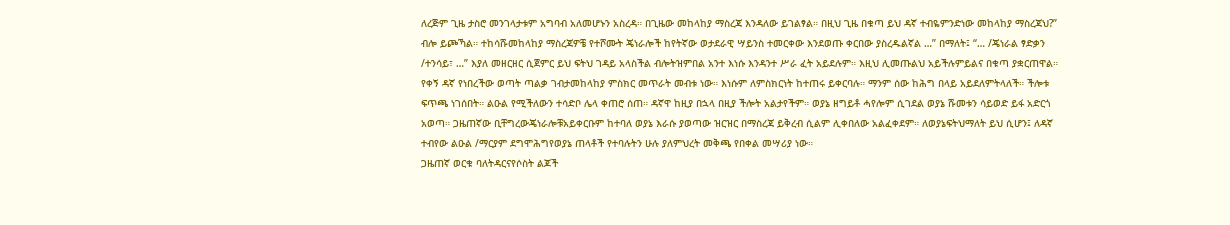ለረጅም ጊዜ ታስሮ መንገላታቱም አግባብ አለመሆኑን አስረዳ። በጊዜው መከላከያ ማስረጃ እንዳለው ይገልፃል። በዚህ ጊዜ በቁጣ ይህ ዳኛ ተብዬምንድነው መከላከያ ማስረጃህ?” ብሎ ይጮኻል። ተከሳሹመከላከያ ማስረጃዎቼ የተሾሙት ጄነራሎች ከየትኛው ወታደራዊ ሣይንስ ተመርቀው እንደወጡ ቀርበው ያስረዱልኛል …” በማለት፤ “… /ጄነራል ፃድቃን /ተንሳይ፣ …” እያለ መዘርዘር ሲጀምር ይህ ፍትህ ገዳይ አላስችል ብሎትዝምበል አንተ እነሱ እንዳንተ ሥራ ፈት አይደሉም። እዚህ ሊመጡልህ አይችሉምይልና በቁጣ ያቋርጠዋል።
የቀኝ ዳኛ የነበረችው ወጣት ጣልቃ ገብታመከላከያ ምስክር መጥራት መብቱ ነው። እነሱም ለምስክርነት ከተጠሩ ይቀርባሉ። ማንም ሰው ከሕግ በላይ አይደለምትላለች። ችሎቱ ፍጥጫ ነገሰበት። ልዑል የሚችለውን ተሳድቦ ሌላ ቀጠሮ ሰጠ። ዳኛዋ ከዚያ በኋላ በዚያ ችሎት አልታየችም። ወያኔ ዘግይቶ ሓየሎም ሲገደል ወያኔ ሹመቱን ሳይወድ ይፋ አድርጎ አወጣ። ጋዜጠኛው ቢቸግረውጄነራሎቹአይቀርቡም ከተባለ ወያኔ እራሱ ያወጣው ዝርዝር በማስረጃ ይቅረብ ሲልም ሊቀበለው አልፈቀደም። ለወያኔፍትህማለት ይህ ሲሆን፤ ለዳኛ ተብየው ልዑል /ማርያም ደግሞሕግየወያኔ ጠላቶች የተባሉትን ሁሉ ያለምህረት መቅጫ የበቀል መሣሪያ ነው።
ጋዜጠኛ ወርቁ ባለትዳርናየሶስት ልጆች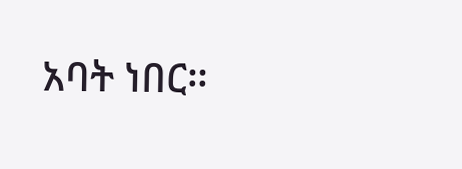አባት ነበር።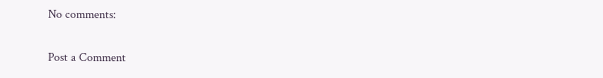No comments:

Post a Comment